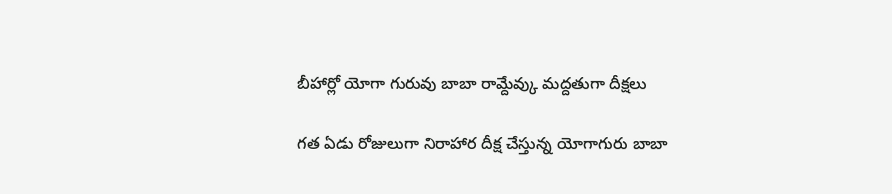బీహార్లో యోగా గురువు బాబా రామ్దేవ్కు మద్దతుగా దీక్షలు

గత ఏడు రోజులుగా నిరాహార దీక్ష చేస్తున్న యోగాగురు బాబా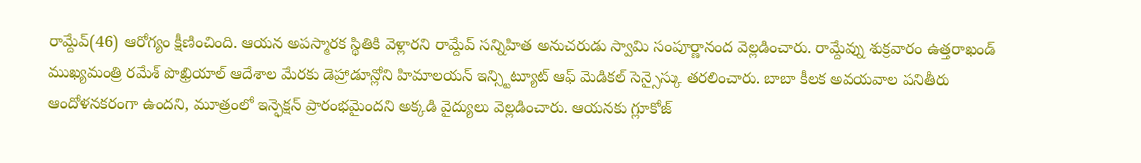రామ్దేవ్(46) ఆరోగ్యం క్షీణించింది. ఆయన అపస్మారక స్థితికి వెళ్లారని రామ్దేవ్ సన్నిహిత అనుచరుడు స్వామి సంపూర్ణానంద వెల్లడించారు. రామ్దేవ్ను శుక్రవారం ఉత్తరాఖండ్ ముఖ్యమంత్రి రమేశ్ పొఖ్రియాల్ ఆదేశాల మేరకు డెహ్రాడూన్లోని హిమాలయన్ ఇన్స్టిట్యూట్ ఆఫ్ మెడికల్ సెన్సైస్కు తరలించారు. బాబా కీలక అవయవాల పనితీరు ఆందోళనకరంగా ఉందని, మూత్రంలో ఇన్ఫెక్షన్ ప్రారంభమైందని అక్కడి వైద్యులు వెల్లడించారు. ఆయనకు గ్లూకోజ్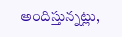అందిస్తున్నట్లు,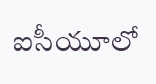ఐసీయూలో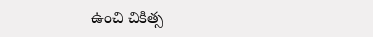ఉంచి చికిత్స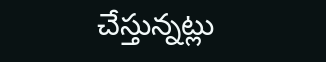చేస్తున్నట్లు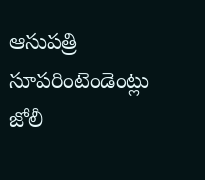ఆసుపత్రి సూపరింటెండెంట్లు జోలీ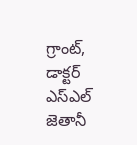గ్రాంట్, డాక్టర్ ఎస్ఎల్ జెతానీ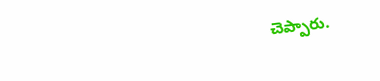చెప్పారు.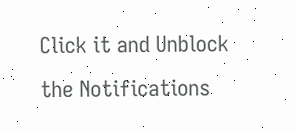Click it and Unblock the Notifications